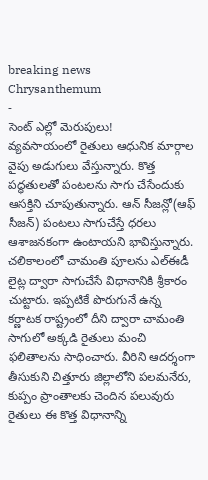breaking news
Chrysanthemum
-
సెంట్ ఎల్లో మెరుపులు!
వ్యవసాయంలో రైతులు ఆధునిక మార్గాల వైపు అడుగులు వేస్తున్నారు. కొత్త పద్ధతులతో పంటలను సాగు చేసేందుకు ఆసక్తిని చూపుతున్నారు. ఆన్ సీజన్లో(ఆఫ్ సీజన్) పంటలు సాగుచేస్తే ధరలు ఆశాజనకంగా ఉంటాయని భావిస్తున్నారు. చలికాలంలో చామంతి పూలను ఎల్ఈడీ లైట్ల ద్వారా సాగుచేసే విధానానికి శ్రీకారం చుట్టారు. ఇప్పటికే పొరుగునే ఉన్న కర్ణాటక రాష్ట్రంలో దీని ద్వారా చామంతి సాగులో అక్కడి రైతులు మంచి ఫలితాలను సాధించారు. వీరిని ఆదర్శంగా తీసుకుని చిత్తూరు జిల్లాలోని పలమనేరు, కుప్పం ప్రాంతాలకు చెందిన పలువురు రైతులు ఈ కొత్త విధానాన్ని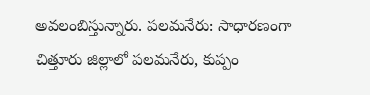అవలంబిస్తున్నారు. పలమనేరు: సాధారణంగా చిత్తూరు జిల్లాలో పలమనేరు, కుప్పం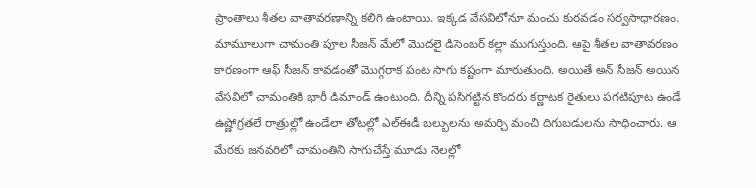ప్రాంతాలు శీతల వాతావరణాన్ని కలిగి ఉంటాయి. ఇక్కడ వేసవిలోనూ మంచు కురవడం సర్వసాధారణం. మామూలుగా చామంతి పూల సీజన్ మేలో మొదలై డిసెంబర్ కల్లా ముగుస్తుంది. ఆపై శీతల వాతావరణం కారణంగా ఆఫ్ సీజన్ కావడంతో మొగ్గరాక పంట సాగు కష్టంగా మారుతుంది. అయితే అన్ సీజన్ అయిన వేసవిలో చామంతికి భారీ డిమాండ్ ఉంటుంది. దీన్ని పసిగట్టిన కొందరు కర్ణాటక రైతులు పగటిపూట ఉండే ఉష్ణోగ్రతలే రాత్రుల్లో ఉండేలా తోటల్లో ఎల్ఈడీ బల్బులను అమర్చి మంచి దిగుబడులను సాధించారు. ఆ మేరకు జనవరిలో చామంతిని సాగుచేస్తే మూడు నెలల్లో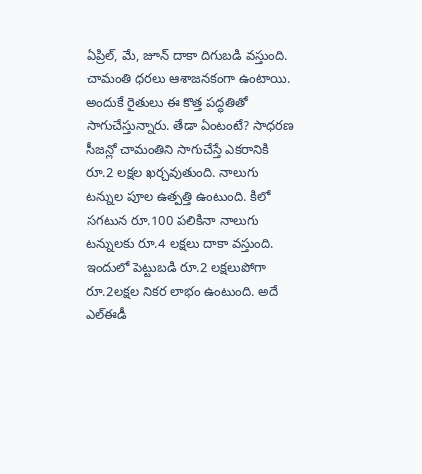ఏప్రిల్, మే, జూన్ దాకా దిగుబడి వస్తుంది. చామంతి ధరలు ఆశాజనకంగా ఉంటాయి. అందుకే రైతులు ఈ కొత్త పద్ధతితో సాగుచేస్తున్నారు. తేడా ఏంటంటే? సాధరణ సీజన్లో చామంతిని సాగుచేస్తే ఎకరానికి రూ.2 లక్షల ఖర్చవుతుంది. నాలుగు టన్నుల పూల ఉత్పత్తి ఉంటుంది. కిలో సగటున రూ.100 పలికినా నాలుగు టన్నులకు రూ.4 లక్షలు దాకా వస్తుంది. ఇందులో పెట్టుబడి రూ.2 లక్షలుపోగా రూ.2లక్షల నికర లాభం ఉంటుంది. అదే ఎల్ఈడీ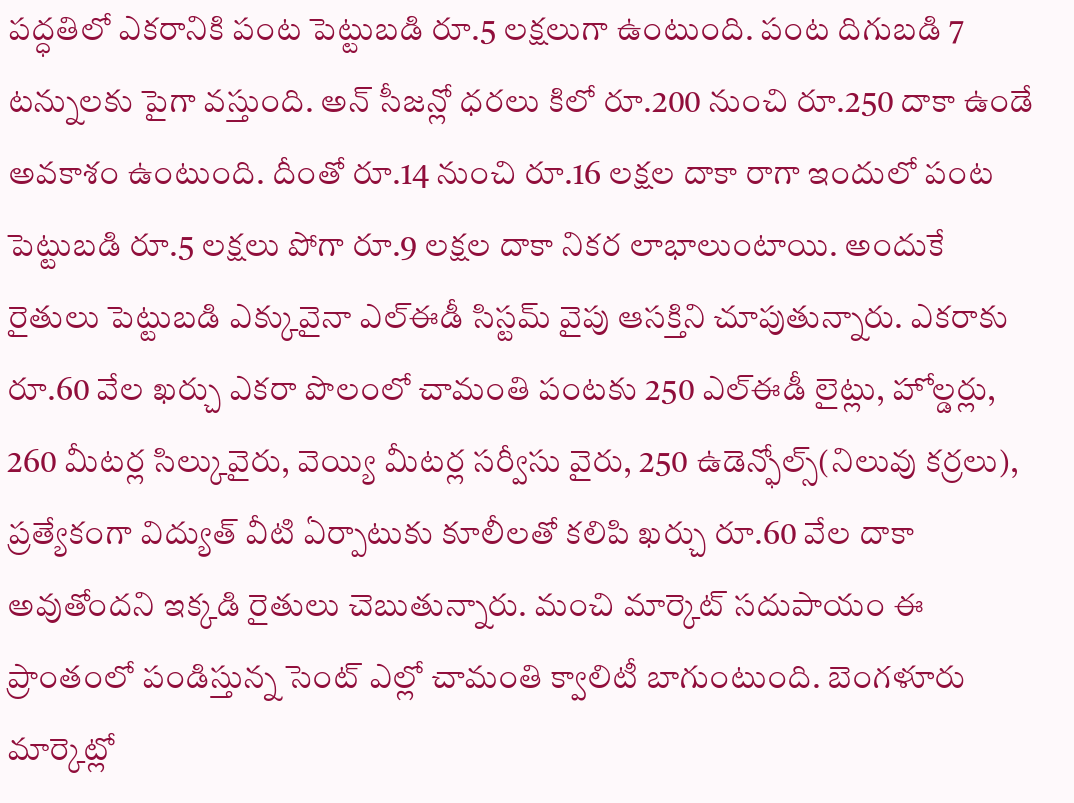పద్ధతిలో ఎకరానికి పంట పెట్టుబడి రూ.5 లక్షలుగా ఉంటుంది. పంట దిగుబడి 7 టన్నులకు పైగా వస్తుంది. అన్ సీజన్లో ధరలు కిలో రూ.200 నుంచి రూ.250 దాకా ఉండే అవకాశం ఉంటుంది. దీంతో రూ.14 నుంచి రూ.16 లక్షల దాకా రాగా ఇందులో పంట పెట్టుబడి రూ.5 లక్షలు పోగా రూ.9 లక్షల దాకా నికర లాభాలుంటాయి. అందుకే రైతులు పెట్టుబడి ఎక్కువైనా ఎల్ఈడీ సిస్టమ్ వైపు ఆసక్తిని చూపుతున్నారు. ఎకరాకు రూ.60 వేల ఖర్చు ఎకరా పొలంలో చామంతి పంటకు 250 ఎల్ఈడీ లైట్లు, హోల్డర్లు, 260 మీటర్ల సిల్కువైరు, వెయ్యి మీటర్ల సర్వీసు వైరు, 250 ఉడెన్ఫోల్స్(నిలువు కర్రలు), ప్రత్యేకంగా విద్యుత్ వీటి ఏర్పాటుకు కూలీలతో కలిపి ఖర్చు రూ.60 వేల దాకా అవుతోందని ఇక్కడి రైతులు చెబుతున్నారు. మంచి మార్కెట్ సదుపాయం ఈ ప్రాంతంలో పండిస్తున్న సెంట్ ఎల్లో చామంతి క్వాలిటీ బాగుంటుంది. బెంగళూరు మార్కెట్లో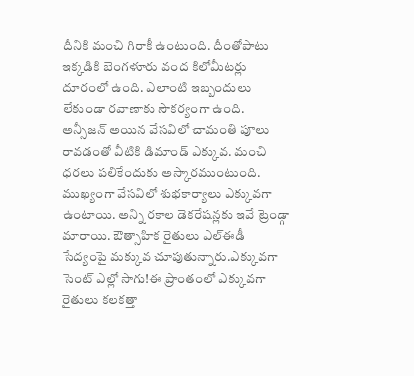దీనికి మంచి గిరాకీ ఉంటుంది. దీంతోపాటు ఇక్కడికి బెంగళూరు వంద కిలోమీటర్లు దూరంలో ఉంది. ఎలాంటి ఇబ్బందులు లేకుండా రవాణాకు సౌకర్యంగా ఉంది. అన్సీజన్ అయిన వేసవిలో చామంతి పూలు రావడంతో వీటికి డిమాండ్ ఎక్కువ. మంచి ధరలు పలికేందుకు అస్కారముంటుంది. ముఖ్యంగా వేసవిలో శుభకార్యాలు ఎక్కువగా ఉంటాయి. అన్ని రకాల డెకరేషన్లకు ఇవే ట్రెండ్గా మారాయి. ఔత్సాహిక రైతులు ఎల్ఈడీ సేద్యంపై మక్కువ చూపుతున్నారు.ఎక్కువగా సెంట్ ఎల్లో సాగు!ఈ ప్రాంతంలో ఎక్కువగా రైతులు కలకత్తా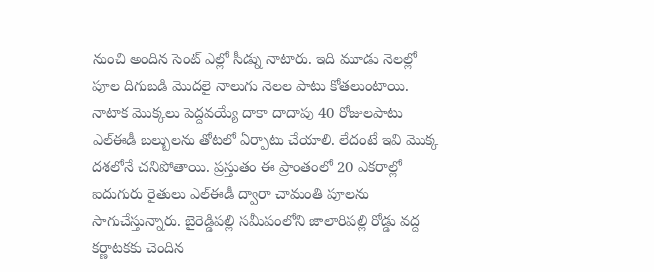నుంచి అందిన సెంట్ ఎల్లో సీడ్ను నాటారు. ఇది మూడు నెలల్లో పూల దిగుబడి మొదలై నాలుగు నెలల పాటు కోతలుంటాయి. నాటాక మొక్కలు పెద్దవయ్యే దాకా దాదాపు 40 రోజులపాటు ఎల్ఈడీ బల్బులను తోటలో ఏర్పాటు చేయాలి. లేదంటే ఇవి మొక్క దశలోనే చనిపోతాయి. ప్రస్తుతం ఈ ప్రాంతంలో 20 ఎకరాల్లో ఐదుగురు రైతులు ఎల్ఈడీ ద్వారా చామంతి పూలను సాగుచేస్తున్నారు. బైరెడ్డిపల్లి సమీపంలోని జాలారిపల్లి రోడ్డు వద్ద కర్ణాటకకు చెందిన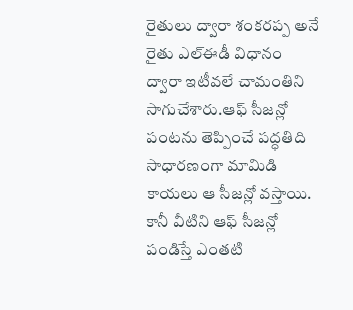రైతులు ద్వారా శంకరప్ప అనే రైతు ఎల్ఈడీ విధానం ద్వారా ఇటీవలే చామంతిని సాగుచేశారు.ఆఫ్ సీజన్లో పంటను తెప్పించే పద్ధతిది సాధారణంగా మామిడి కాయలు ఆ సీజన్లో వస్తాయి. కానీ వీటిని ఆఫ్ సీజన్లో పండిస్తే ఎంతటి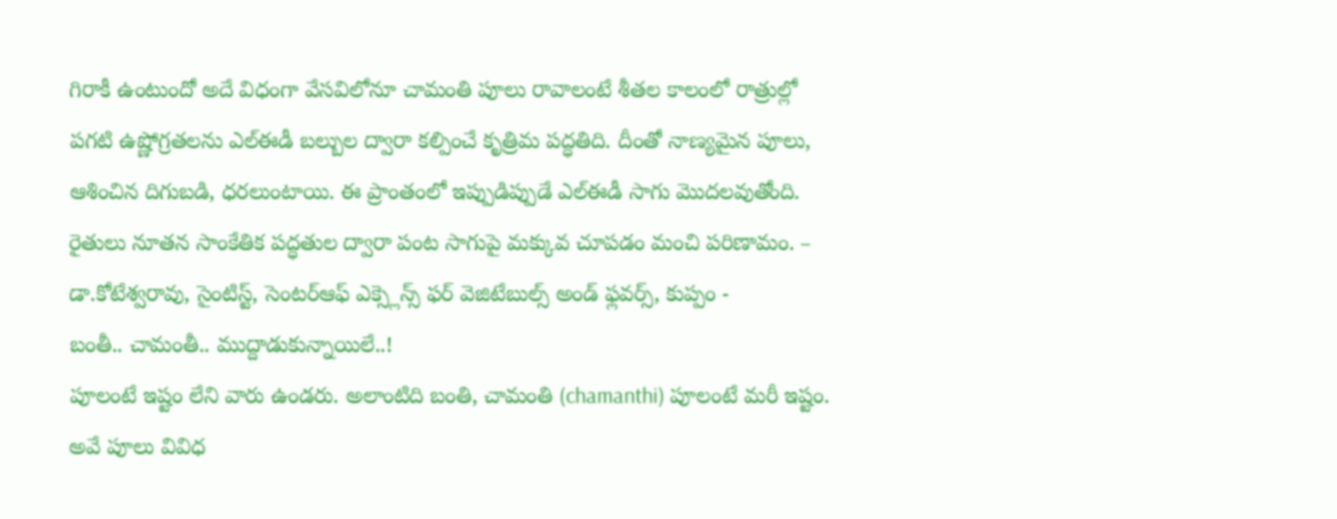గిరాకీ ఉంటుందో అదే విధంగా వేసవిలోనూ చామంతి పూలు రావాలంటే శీతల కాలంలో రాత్రుల్లో పగటి ఉష్ణోగ్రతలను ఎల్ఈడీ బల్బుల ద్వారా కల్పించే కృత్రిమ పద్ధతిది. దీంతో నాణ్యమైన పూలు, ఆశించిన దిగుబడి, ధరలుంటాయి. ఈ ప్రాంతంలో ఇప్పుడిప్పుడే ఎల్ఈడీ సాగు మొదలవుతోంది. రైతులు నూతన సాంకేతిక పద్ధతుల ద్వారా పంట సాగుపై మక్కువ చూపడం మంచి పరిణామం. – డా.కోటేశ్వరావు, సైంటిస్ట్, సెంటర్ఆఫ్ ఎక్స్లెన్స్ ఫర్ వెజిటేబుల్స్ అండ్ ఫ్లవర్స్, కుప్పం -
బంతీ.. చామంతీ.. ముద్దాడుకున్నాయిలే..!
పూలంటే ఇష్టం లేని వారు ఉండరు. అలాంటిది బంతి, చామంతి (chamanthi) పూలంటే మరీ ఇష్టం. అవే పూలు వివిధ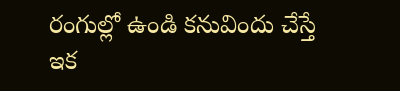రంగుల్లో ఉండి కనువిందు చేస్తే ఇక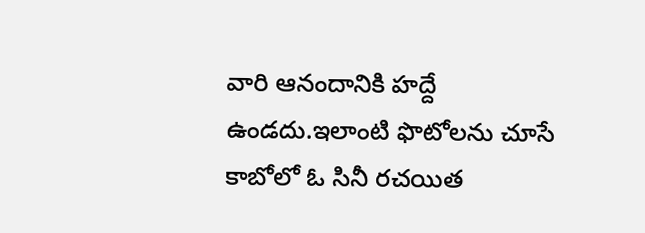వారి ఆనందానికి హద్దే ఉండదు.ఇలాంటి ఫొటోలను చూసే కాబోలో ఓ సినీ రచయిత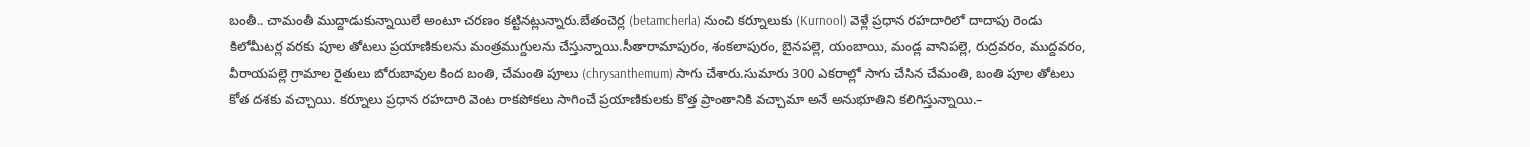బంతీ.. చామంతీ ముద్దాడుకున్నాయిలే అంటూ చరణం కట్టినట్లున్నారు.బేతంచెర్ల (betamcherla) నుంచి కర్నూలుకు (Kurnool) వెళ్లే ప్రధాన రహదారిలో దాదాపు రెండు కిలోమీటర్ల వరకు పూల తోటలు ప్రయాణికులను మంత్రముగ్దులను చేస్తున్నాయి.సీతారామాపురం, శంకలాపురం, బైనపల్లె, యంబాయి, మండ్ల వానిపల్లె, రుద్రవరం, ముద్దవరం, వీరాయపల్లె గ్రామాల రైతులు బోరుబావుల కింద బంతి, చేమంతి పూలు (chrysanthemum) సాగు చేశారు.సుమారు 300 ఎకరాల్లో సాగు చేసిన చేమంతి, బంతి పూల తోటలు కోత దశకు వచ్చాయి. కర్నూలు ప్రధాన రహదారి వెంట రాకపోకలు సాగించే ప్రయాణికులకు కొత్త ప్రాంతానికి వచ్చామా అనే అనుభూతిని కలిగిస్తున్నాయి.–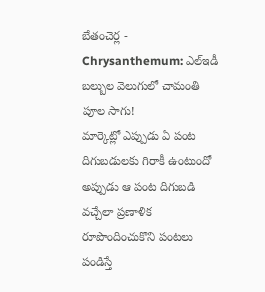బేతంచెర్ల -
Chrysanthemum: ఎల్ఇడీ బల్బుల వెలుగులో చామంతి పూల సాగు!
మార్కెట్లో ఎప్పుడు ఏ పంట దిగుబడులకు గిరాకీ ఉంటుందో అప్పుడు ఆ పంట దిగుబడి వచ్చేలా ప్రణాళిక రూపొందించుకొని పంటలు పండిస్తే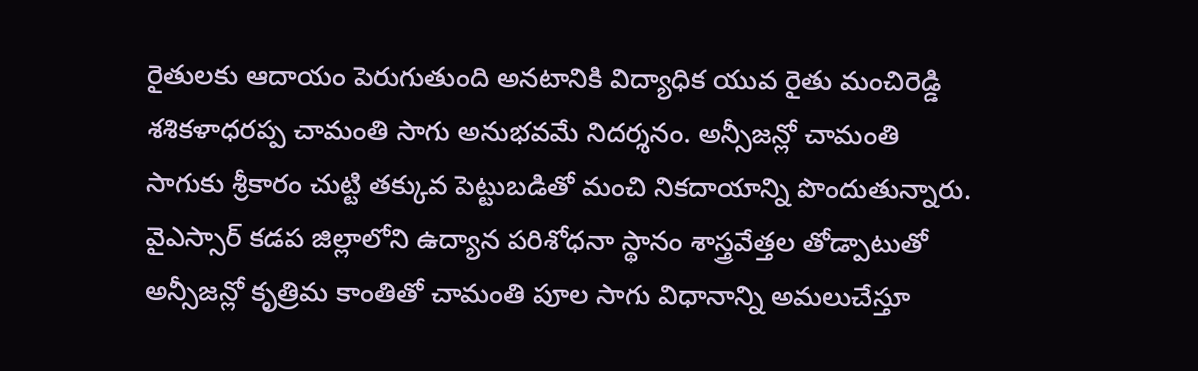రైతులకు ఆదాయం పెరుగుతుంది అనటానికి విద్యాధిక యువ రైతు మంచిరెడ్డి శశికళాధరప్ప చామంతి సాగు అనుభవమే నిదర్శనం. అన్సీజన్లో చామంతి సాగుకు శ్రీకారం చుట్టి తక్కువ పెట్టుబడితో మంచి నికదాయాన్ని పొందుతున్నారు. వైఎస్సార్ కడప జిల్లాలోని ఉద్యాన పరిశోధనా స్థానం శాస్త్రవేత్తల తోడ్పాటుతో అన్సీజన్లో కృత్రిమ కాంతితో చామంతి పూల సాగు విధానాన్ని అమలుచేస్తూ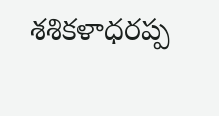శశికళాధరప్ప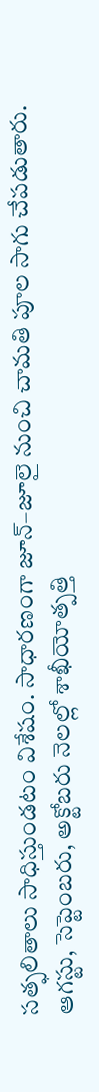సత్ఫలితాలు సాధిస్తుండటం విశేషం. సాధారణంగా జూన్–జూలై నుంచి చామతి పూల సాగు చేపడుతారు. ఆగస్టు, సెప్టెంబరు, అక్టోబరు నెలల్లో శాఖీయోత్పత్తి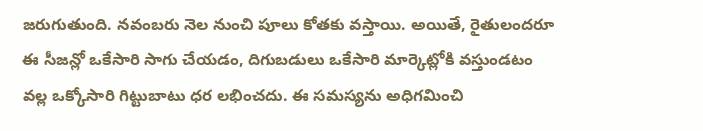జరుగుతుంది. నవంబరు నెల నుంచి పూలు కోతకు వస్తాయి. అయితే, రైతులందరూ ఈ సీజన్లో ఒకేసారి సాగు చేయడం, దిగుబడులు ఒకేసారి మార్కెట్లోకి వస్తుండటం వల్ల ఒక్కోసారి గిట్టుబాటు ధర లభించదు. ఈ సమస్యను అధిగమించి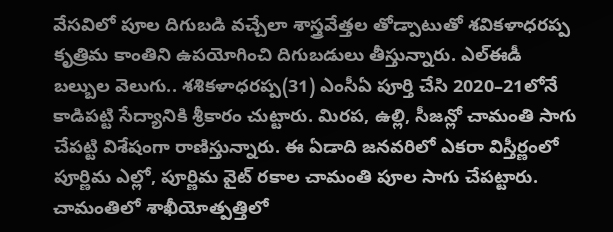వేసవిలో పూల దిగుబడి వచ్చేలా శాస్త్రవేత్తల తోడ్పాటుతో శవికళాధరప్ప కృత్రిమ కాంతిని ఉపయోగించి దిగుబడులు తీస్తున్నారు. ఎల్ఈడీ బల్బుల వెలుగు.. శశికళాధరప్ప(31) ఎంసీఏ పూర్తి చేసి 2020–21లోనే కాడిపట్టి సేద్యానికి శ్రీకారం చుట్టారు. మిరప, ఉల్లి, సీజన్లో చామంతి సాగు చేపట్టి విశేషంగా రాణిస్తున్నారు. ఈ ఏడాది జనవరిలో ఎకరా విస్తీర్ణంలో పూర్ణిమ ఎల్లో, పూర్ణిమ వైట్ రకాల చామంతి పూల సాగు చేపట్టారు. చామంతిలో శాఖీయోత్పత్తిలో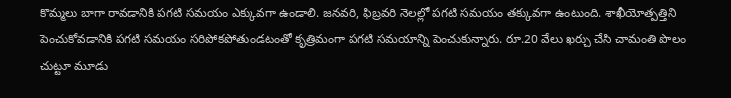కొమ్మలు బాగా రావడానికి పగటి సమయం ఎక్కువగా ఉండాలి. జనవరి, ఫిబ్రవరి నెలల్లో పగటి సమయం తక్కువగా ఉంటుంది. శాఖీయోత్పత్తిని పెంచుకోవడానికి పగటి సమయం సరిపోకపోతుండటంతో కృత్రిమంగా పగటి సమయాన్ని పెంచుకున్నారు. రూ.20 వేలు ఖర్చు చేసి చామంతి పొలం చుట్టూ మూడు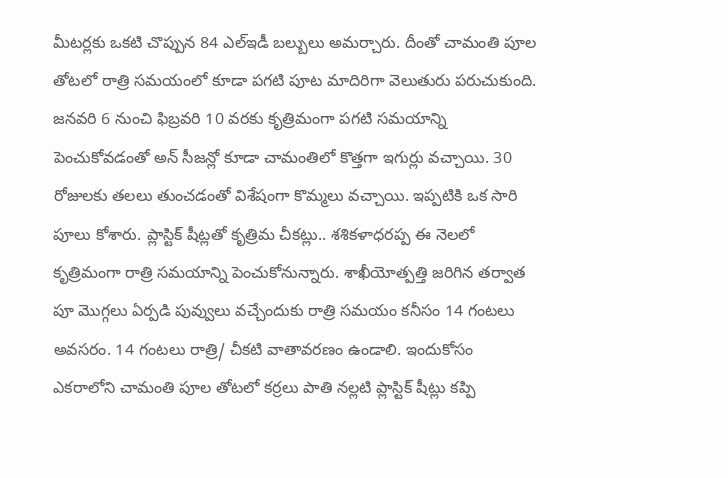మీటర్లకు ఒకటి చొప్పున 84 ఎల్ఇడీ బల్బులు అమర్చారు. దీంతో చామంతి పూల తోటలో రాత్రి సమయంలో కూడా పగటి పూట మాదిరిగా వెలుతురు పరుచుకుంది. జనవరి 6 నుంచి ఫిబ్రవరి 10 వరకు కృత్రిమంగా పగటి సమయాన్ని పెంచుకోవడంతో అన్ సీజన్లో కూడా చామంతిలో కొత్తగా ఇగుర్లు వచ్చాయి. 30 రోజులకు తలలు తుంచడంతో విశేషంగా కొమ్మలు వచ్చాయి. ఇప్పటికి ఒక సారి పూలు కోశారు. ప్లాస్టిక్ షీట్లతో కృత్రిమ చీకట్లు.. శశికళాధరప్ప ఈ నెలలో కృత్రిమంగా రాత్రి సమయాన్ని పెంచుకోనున్నారు. శాఖీయోత్పత్తి జరిగిన తర్వాత పూ మొగ్గలు ఏర్పడి పువ్వులు వచ్చేందుకు రాత్రి సమయం కనీసం 14 గంటలు అవసరం. 14 గంటలు రాత్రి/ చీకటి వాతావరణం ఉండాలి. ఇందుకోసం ఎకరాలోని చామంతి పూల తోటలో కర్రలు పాతి నల్లటి ప్లాస్టిక్ షీట్లు కప్పి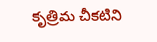కృత్రిమ చీకటిని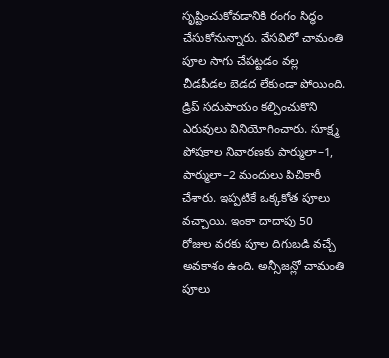సృష్టించుకోవడానికి రంగం సిద్ధం చేసుకోనున్నారు. వేసవిలో చామంతి పూల సాగు చేపట్టడం వల్ల చీడపీడల బెడద లేకుండా పోయింది. డ్రిప్ సదుపాయం కల్పించుకొని ఎరువులు వినియోగించారు. సూక్ష్మ పోషకాల నివారణకు పార్ములా–1, పార్ములా–2 మందులు పిచికారీ చేశారు. ఇప్పటికే ఒక్కకోత పూలు వచ్చాయి. ఇంకా దాదాపు 50 రోజుల వరకు పూల దిగుబడి వచ్చే అవకాశం ఉంది. అన్సీజన్లో చామంతి పూలు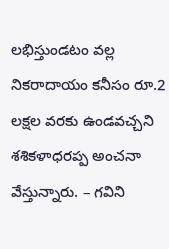లభిస్తుండటం వల్ల నికరాదాయం కనీసం రూ.2 లక్షల వరకు ఉండవచ్చని శశికళాధరప్ప అంచనా వేస్తున్నారు. – గవిని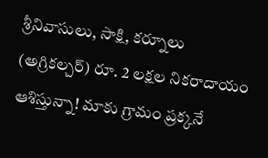శ్రీనివాసులు, సాక్షి, కర్నూలు (అగ్రికల్చర్) రూ. 2 లక్షల నికరాదాయం ఆశిస్తున్నా! మాకు గ్రామం ప్రక్కనే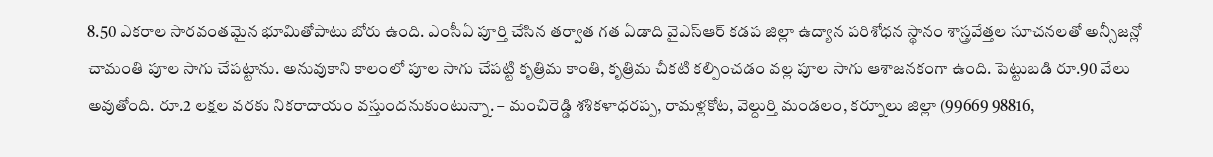8.50 ఎకరాల సారవంతమైన భూమితోపాటు బోరు ఉంది. ఎంసీఏ పూర్తి చేసిన తర్వాత గత ఏడాది వైఎస్ఆర్ కడప జిల్లా ఉద్యాన పరిశోధన స్థానం శాస్త్రవేత్తల సూచనలతో అన్సీజన్లో చామంతి పూల సాగు చేపట్టాను. అనువుకాని కాలంలో పూల సాగు చేపట్టి కృత్రిమ కాంతి, కృత్రిమ చీకటి కల్పించడం వల్ల పూల సాగు ఆశాజనకంగా ఉంది. పెట్టుబడి రూ.90 వేలు అవుతోంది. రూ.2 లక్షల వరకు నికరాదాయం వస్తుందనుకుంటున్నా. – మంచిరెడ్డి శశికళాధరప్ప, రామళ్లకోట, వెల్దుర్తి మండలం, కర్నూలు జిల్లా (99669 98816,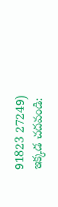91823 27249) ఇక్కడ చదవండి: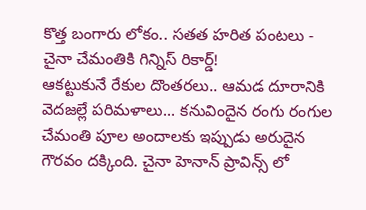కొత్త బంగారు లోకం.. సతత హరిత పంటలు -
చైనా చేమంతికి గిన్నిస్ రికార్డ్!
ఆకట్టుకునే రేకుల దొంతరలు.. ఆమడ దూరానికి వెదజల్లే పరిమళాలు... కనువిందైన రంగు రంగుల చేమంతి పూల అందాలకు ఇప్పుడు అరుదైన గౌరవం దక్కింది. చైనా హెనాన్ ప్రావిన్స్ లో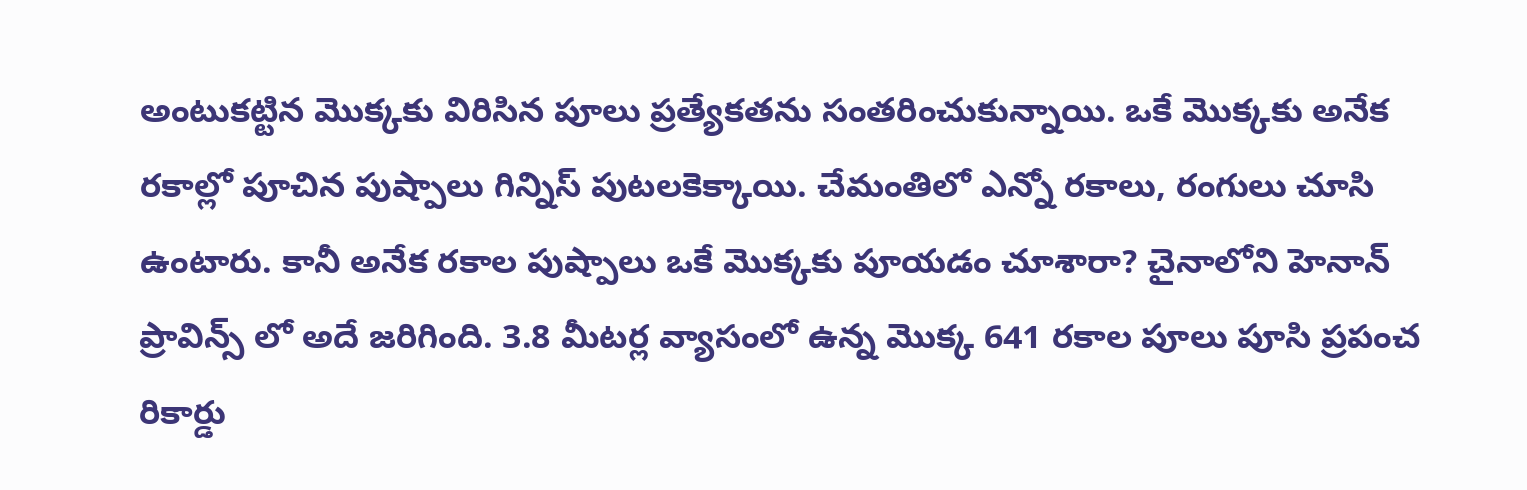అంటుకట్టిన మొక్కకు విరిసిన పూలు ప్రత్యేకతను సంతరించుకున్నాయి. ఒకే మొక్కకు అనేక రకాల్లో పూచిన పుష్పాలు గిన్నిస్ పుటలకెక్కాయి. చేమంతిలో ఎన్నో రకాలు, రంగులు చూసి ఉంటారు. కానీ అనేక రకాల పుష్పాలు ఒకే మొక్కకు పూయడం చూశారా? చైనాలోని హెనాన్ ప్రావిన్స్ లో అదే జరిగింది. 3.8 మీటర్ల వ్యాసంలో ఉన్న మొక్క 641 రకాల పూలు పూసి ప్రపంచ రికార్డు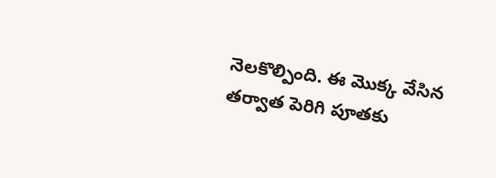నెలకొల్పింది. ఈ మొక్క వేసిన తర్వాత పెరిగి పూతకు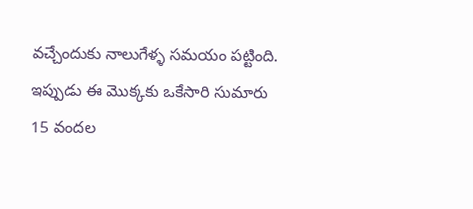వచ్చేందుకు నాలుగేళ్ళ సమయం పట్టింది. ఇప్పుడు ఈ మొక్కకు ఒకేసారి సుమారు 15 వందల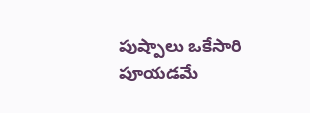పుష్పాలు ఒకేసారి పూయడమే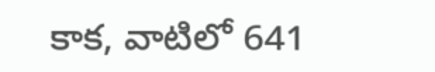కాక, వాటిలో 641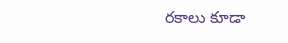రకాలు కూడా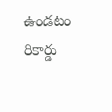ఉండటం రికార్డు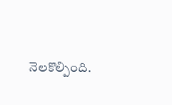నెలకొల్పింది.